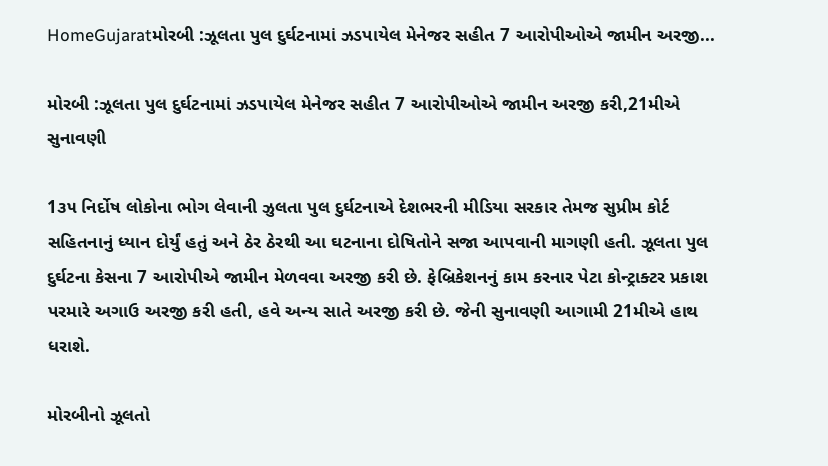HomeGujaratમોરબી :ઝૂલતા પુલ દુર્ઘટનામાં ઝડપાયેલ મેનેજર સહીત 7 આરોપીઓએ જામીન અરજી...

મોરબી :ઝૂલતા પુલ દુર્ઘટનામાં ઝડપાયેલ મેનેજર સહીત 7 આરોપીઓએ જામીન અરજી કરી,21મીએ સુનાવણી

1૩૫ નિર્દોષ લોકોના ભોગ લેવાની ઝુલતા પુલ દુર્ઘટનાએ દેશભરની મીડિયા સરકાર તેમજ સુપ્રીમ કોર્ટ સહિતનાનું ધ્યાન દોર્યું હતું અને ઠેર ઠેરથી આ ઘટનાના દોષિતોને સજા આપવાની માગણી હતી. ઝૂલતા પુલ દુર્ઘટના કેસના 7 આરોપીએ જામીન મેળવવા અરજી કરી છે. ફેબ્રિકેશનનું કામ કરનાર પેટા કોન્ટ્રાક્ટર પ્રકાશ પરમારે અગાઉ અરજી કરી હતી, હવે અન્ય સાતે અરજી કરી છે. જેની સુનાવણી આગામી 21મીએ હાથ ધરાશે.

મોરબીનો ઝૂલતો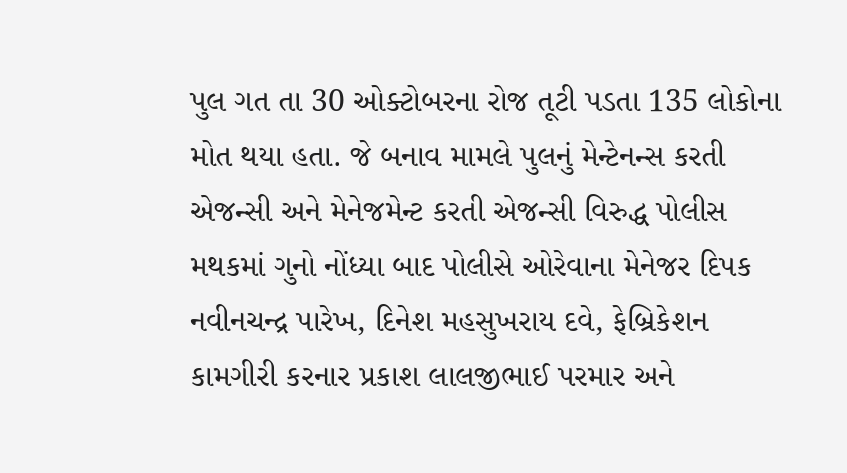પુલ ગત તા 30 ઓક્ટોબરના રોજ તૂટી પડતા 135 લોકોના મોત થયા હતા. જે બનાવ મામલે પુલનું મેન્ટેનન્સ કરતી એજન્સી અને મેનેજમેન્ટ કરતી એજન્સી વિરુદ્ધ પોલીસ મથકમાં ગુનો નોંધ્યા બાદ પોલીસે ઓરેવાના મેનેજર દિપક નવીનચન્દ્ર પારેખ, દિનેશ મહસુખરાય દવે, ફેબ્રિકેશન કામગીરી કરનાર પ્રકાશ લાલજીભાઈ પરમાર અને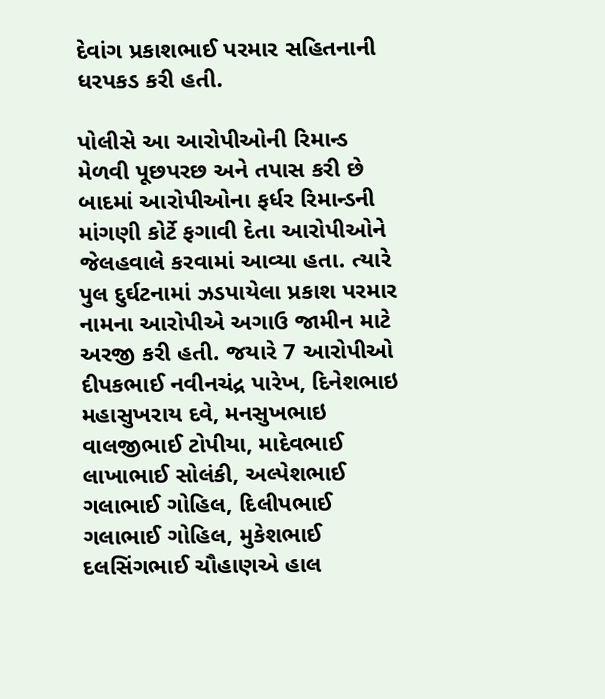દેવાંગ પ્રકાશભાઈ પરમાર સહિતનાની ધરપકડ કરી હતી.

પોલીસે આ આરોપીઓની રિમાન્ડ મેળવી પૂછપરછ અને તપાસ કરી છે બાદમાં આરોપીઓના ફર્ધર રિમાન્ડની માંગણી કોર્ટે ફગાવી દેતા આરોપીઓને જેલહવાલે કરવામાં આવ્યા હતા. ત્યારે પુલ દુર્ઘટનામાં ઝડપાયેલા પ્રકાશ પરમાર નામના આરોપીએ અગાઉ જામીન માટે અરજી કરી હતી. જયારે 7 આરોપીઓ દીપકભાઈ નવીનચંદ્ર પારેખ, દિનેશભાઇ મહાસુખરાય દવે, મનસુખભાઇ વાલજીભાઈ ટોપીયા, માદેવભાઈ લાખાભાઈ સોલંકી, અલ્પેશભાઈ ગલાભાઈ ગોહિલ, દિલીપભાઈ ગલાભાઈ ગોહિલ, મુકેશભાઈ દલસિંગભાઈ ચૌહાણએ હાલ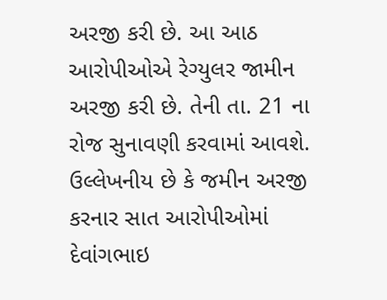અરજી કરી છે. આ આઠ આરોપીઓએ રેગ્યુલર જામીન અરજી કરી છે. તેની તા. 21 ના રોજ સુનાવણી કરવામાં આવશે. ઉલ્લેખનીય છે કે જમીન અરજી કરનાર સાત આરોપીઓમાં દેવાંગભાઇ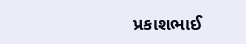પ્રકાશભાઈ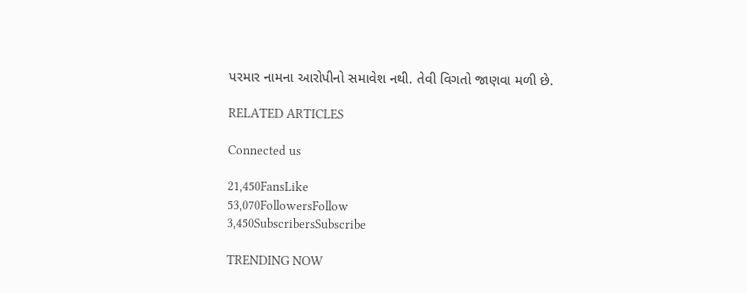પરમાર નામના આરોપીનો સમાવેશ નથી. તેવી વિગતો જાણવા મળી છે.

RELATED ARTICLES

Connected us

21,450FansLike
53,070FollowersFollow
3,450SubscribersSubscribe

TRENDING NOW